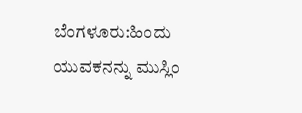ಬೆಂಗಳೂರು:ಹಿಂದು ಯುವಕನನ್ನು ಮುಸ್ಲಿಂ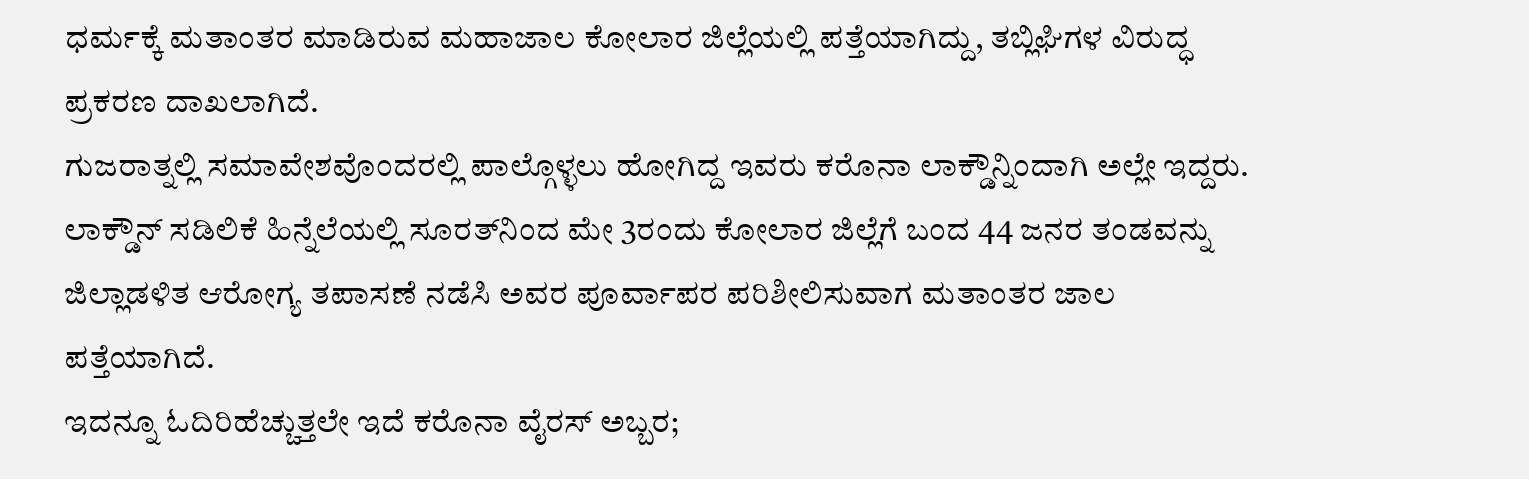ಧರ್ಮಕ್ಕೆ ಮತಾಂತರ ಮಾಡಿರುವ ಮಹಾಜಾಲ ಕೋಲಾರ ಜಿಲ್ಲೆಯಲ್ಲಿ ಪತ್ತೆಯಾಗಿದ್ದು, ತಬ್ಲಿಘಿಗಳ ವಿರುದ್ಧ ಪ್ರಕರಣ ದಾಖಲಾಗಿದೆ.
ಗುಜರಾತ್ನಲ್ಲಿ ಸಮಾವೇಶವೊಂದರಲ್ಲಿ ಪಾಲ್ಗೊಳ್ಳಲು ಹೋಗಿದ್ದ ಇವರು ಕರೊನಾ ಲಾಕ್ಡೌನ್ನಿಂದಾಗಿ ಅಲ್ಲೇ ಇದ್ದರು. ಲಾಕ್ಡೌನ್ ಸಡಿಲಿಕೆ ಹಿನ್ನೆಲೆಯಲ್ಲಿ ಸೂರತ್‌ನಿಂದ ಮೇ 3ರಂದು ಕೋಲಾರ ಜಿಲ್ಲೆಗೆ ಬಂದ 44 ಜನರ ತಂಡವನ್ನು ಜಿಲ್ಲಾಡಳಿತ ಆರೋಗ್ಯ ತಪಾಸಣೆ ನಡೆಸಿ ಅವರ ಪೂರ್ವಾಪರ ಪರಿಶೀಲಿಸುವಾಗ ಮತಾಂತರ ಜಾಲ ಪತ್ತೆಯಾಗಿದೆ.
ಇದನ್ನೂ ಓದಿರಿಹೆಚ್ಚುತ್ತಲೇ ಇದೆ ಕರೊನಾ ವೈರಸ್ ಅಬ್ಬರ;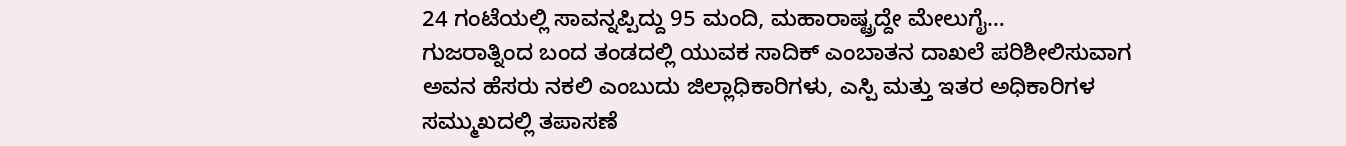24 ಗಂಟೆಯಲ್ಲಿ ಸಾವನ್ನಪ್ಪಿದ್ದು 95 ಮಂದಿ, ಮಹಾರಾಷ್ಟ್ರದ್ದೇ ಮೇಲುಗೈ…
ಗುಜರಾತ್ನಿಂದ ಬಂದ ತಂಡದಲ್ಲಿ ಯುವಕ ಸಾದಿಕ್ ಎಂಬಾತನ ದಾಖಲೆ ಪರಿಶೀಲಿಸುವಾಗ ಅವನ ಹೆಸರು ನಕಲಿ ಎಂಬುದು ಜಿಲ್ಲಾಧಿಕಾರಿಗಳು, ಎಸ್ಪಿ ಮತ್ತು ಇತರ ಅಧಿಕಾರಿಗಳ ಸಮ್ಮುಖದಲ್ಲಿ ತಪಾಸಣೆ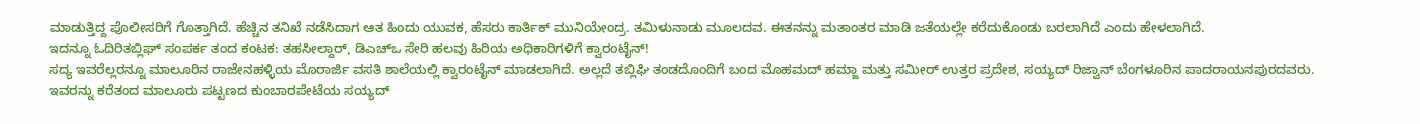ಮಾಡುತ್ತಿದ್ದ ಪೊಲೀಸರಿಗೆ ಗೊತ್ತಾಗಿದೆ. ಹೆಚ್ಚಿನ ತನಿಖೆ ನಡೆಸಿದಾಗ ಆತ ಹಿಂದು ಯುವಕ, ಹೆಸರು ಕಾರ್ತಿಕ್ ಮುನಿಯೇಂದ್ರ. ತಮಿಳುನಾಡು ಮೂಲದವ. ಈತನನ್ನು ಮತಾಂತರ ಮಾಡಿ ಜತೆಯಲ್ಲೇ ಕರೆದುಕೊಂಡು ಬರಲಾಗಿದೆ ಎಂದು ಹೇಳಲಾಗಿದೆ.
ಇದನ್ನೂ ಓದಿರಿತಬ್ಲಿಘ್ ಸಂಪರ್ಕ ತಂದ ಕಂಟಕ: ತಹಸೀಲ್ದಾರ್, ಡಿಎಚ್‌ಒ ಸೇರಿ ಹಲವು ಹಿರಿಯ ಅಧಿಕಾರಿಗಳಿಗೆ ಕ್ವಾರಂಟೈನ್!
ಸದ್ಯ ಇವರೆಲ್ಲರನ್ನೂ ಮಾಲೂರಿನ ರಾಜೇನಹಳ್ಳಿಯ ಮೊರಾರ್ಜಿ ವಸತಿ ಶಾಲೆಯಲ್ಲಿ ಕ್ವಾರಂಟೈನ್ ಮಾಡಲಾಗಿದೆ. ಅಲ್ಲದೆ ತಬ್ಲಿಘಿ ತಂಡದೊಂದಿಗೆ ಬಂದ ಮೊಹಮದ್ ಹಮ್ಜಾ ಮತ್ತು ಸಮೀರ್ ಉತ್ತರ ಪ್ರದೇಶ, ಸಯ್ಯದ್ ರಿಜ್ವಾನ್ ಬೆಂಗಳೂರಿನ ಪಾದರಾಯನಪುರದವರು. ಇವರನ್ನು ಕರೆತಂದ ಮಾಲೂರು ಪಟ್ಟಣದ ಕುಂಬಾರಪೇಟೆಯ ಸಯ್ಯದ್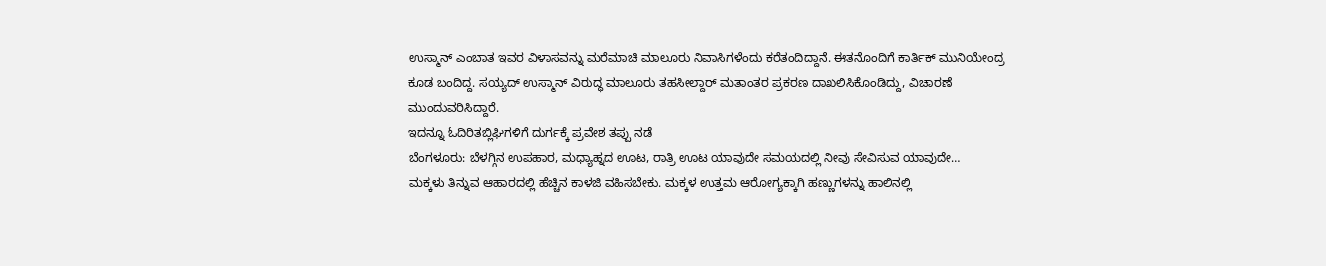ಉಸ್ಮಾನ್ ಎಂಬಾತ ಇವರ ವಿಳಾಸವನ್ನು ಮರೆಮಾಚಿ ಮಾಲೂರು ನಿವಾಸಿಗಳೆಂದು ಕರೆತಂದಿದ್ದಾನೆ. ಈತನೊಂದಿಗೆ ಕಾರ್ತಿಕ್ ಮುನಿಯೇಂದ್ರ ಕೂಡ ಬಂದಿದ್ದ. ಸಯ್ಯದ್ ಉಸ್ಮಾನ್ ವಿರುದ್ಧ ಮಾಲೂರು ತಹಸೀಲ್ದಾರ್ ಮತಾಂತರ ಪ್ರಕರಣ ದಾಖಲಿಸಿಕೊಂಡಿದ್ದು, ವಿಚಾರಣೆ ಮುಂದುವರಿಸಿದ್ದಾರೆ.
ಇದನ್ನೂ ಓದಿರಿತಬ್ಲಿಘಿಗಳಿಗೆ ದುರ್ಗಕ್ಕೆ ಪ್ರವೇಶ ತಪ್ಪು ನಡೆ
ಬೆಂಗಳೂರು: ಬೆಳಗ್ಗಿನ ಉಪಹಾರ, ಮಧ್ಯಾಹ್ನದ ಊಟ, ರಾತ್ರಿ ಊಟ ಯಾವುದೇ ಸಮಯದಲ್ಲಿ ನೀವು ಸೇವಿಸುವ ಯಾವುದೇ…
ಮಕ್ಕಳು ತಿನ್ನುವ ಆಹಾರದಲ್ಲಿ ಹೆಚ್ಚಿನ ಕಾಳಜಿ ವಹಿಸಬೇಕು. ಮಕ್ಕಳ ಉತ್ತಮ ಆರೋಗ್ಯಕ್ಕಾಗಿ ಹಣ್ಣುಗಳನ್ನು ಹಾಲಿನಲ್ಲಿ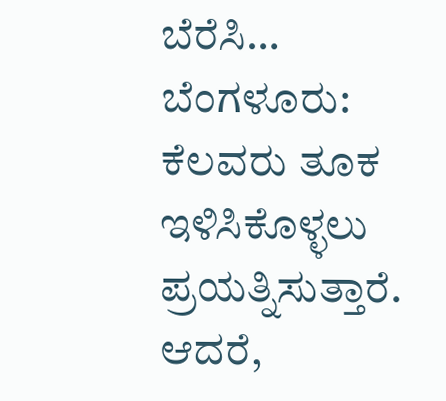ಬೆರೆಸಿ…
ಬೆಂಗಳೂರು: ಕೆಲವರು ತೂಕ ಇಳಿಸಿಕೊಳ್ಳಲು ಪ್ರಯತ್ನಿಸುತ್ತಾರೆ. ಆದರೆ,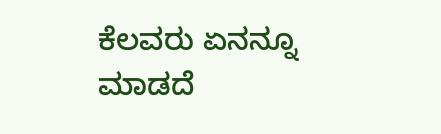ಕೆಲವರು ಏನನ್ನೂ ಮಾಡದೆ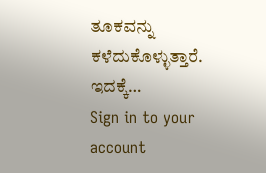ತೂಕವನ್ನು ಕಳೆದುಕೊಳ್ಳುತ್ತಾರೆ. ಇದಕ್ಕೆ…
Sign in to your account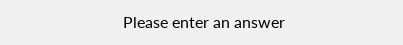Please enter an answer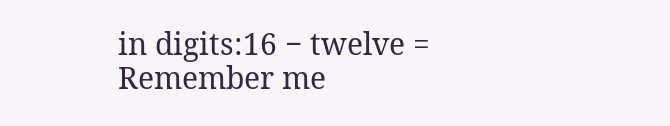in digits:16 − twelve =
Remember me